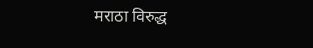मराठा विरुद्ध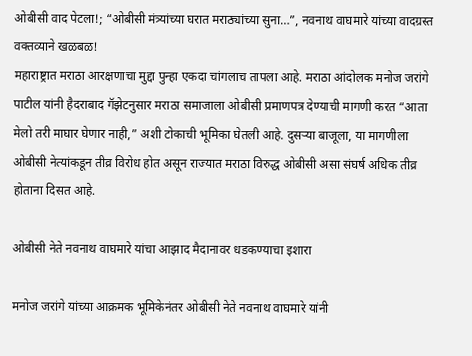ओबीसी वाद पेटला!; “ओबीसी मंत्र्यांच्या घरात मराठ्यांच्या सुना…”, नवनाथ वाघमारे यांच्या वादग्रस्त वक्तव्याने खळबळ!
महाराष्ट्रात मराठा आरक्षणाचा मुद्दा पुन्हा एकदा चांगलाच तापला आहे. मराठा आंदोलक मनोज जरांगे पाटील यांनी हैदराबाद गॅझेटनुसार मराठा समाजाला ओबीसी प्रमाणपत्र देण्याची मागणी करत “आता मेलो तरी माघार घेणार नाही,” अशी टोकाची भूमिका घेतली आहे. दुसऱ्या बाजूला, या मागणीला ओबीसी नेत्यांकडून तीव्र विरोध होत असून राज्यात मराठा विरुद्ध ओबीसी असा संघर्ष अधिक तीव्र होताना दिसत आहे.

ओबीसी नेते नवनाथ वाघमारे यांचा आझाद मैदानावर धडकण्याचा इशारा

मनोज जरांगे यांच्या आक्रमक भूमिकेनंतर ओबीसी नेते नवनाथ वाघमारे यांनी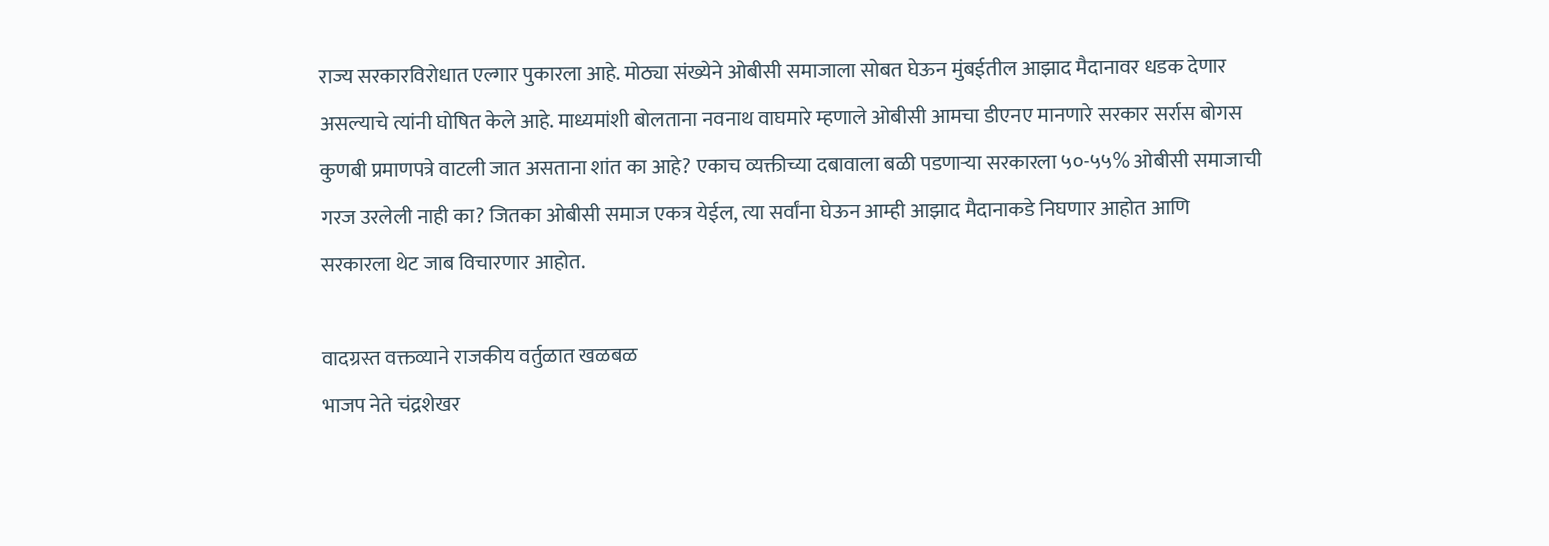राज्य सरकारविरोधात एल्गार पुकारला आहे. मोठ्या संख्येने ओबीसी समाजाला सोबत घेऊन मुंबईतील आझाद मैदानावर धडक देणार असल्याचे त्यांनी घोषित केले आहे. माध्यमांशी बोलताना नवनाथ वाघमारे म्हणाले ओबीसी आमचा डीएनए मानणारे सरकार सर्रास बोगस कुणबी प्रमाणपत्रे वाटली जात असताना शांत का आहे? एकाच व्यक्तीच्या दबावाला बळी पडणाऱ्या सरकारला ५०-५५% ओबीसी समाजाची गरज उरलेली नाही का? जितका ओबीसी समाज एकत्र येईल, त्या सर्वांना घेऊन आम्ही आझाद मैदानाकडे निघणार आहोत आणि सरकारला थेट जाब विचारणार आहोत.

वादग्रस्त वक्तव्याने राजकीय वर्तुळात खळबळ
भाजप नेते चंद्रशेखर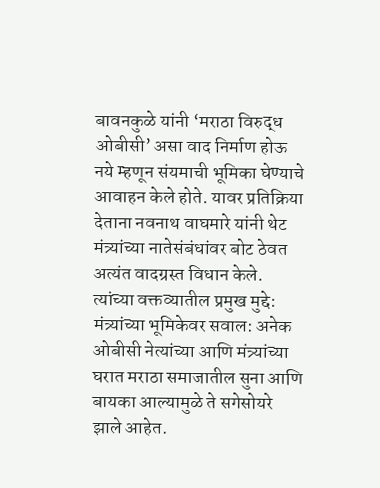बावनकुळे यांनी ‘मराठा विरुद्ध ओबीसी’ असा वाद निर्माण होऊ नये म्हणून संयमाची भूमिका घेण्याचे आवाहन केले होते. यावर प्रतिक्रिया देताना नवनाथ वाघमारे यांनी थेट मंत्र्यांच्या नातेसंबंधांवर बोट ठेवत अत्यंत वादग्रस्त विधान केले.
त्यांच्या वक्तव्यातील प्रमुख मुद्दे:
मंत्र्यांच्या भूमिकेवर सवाल: अनेक ओबीसी नेत्यांच्या आणि मंत्र्यांच्या घरात मराठा समाजातील सुना आणि बायका आल्यामुळे ते सगेसोयरे झाले आहेत.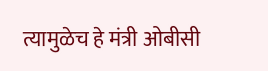त्यामुळेच हे मंत्री ओबीसी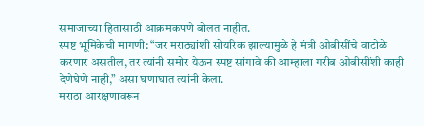समाजाच्या हितासाठी आक्रमकपणे बोलत नाहीत.
स्पष्ट भूमिकेची मागणी: “जर मराठ्यांशी सोयरिक झाल्यामुळे हे मंत्री ओबीसींचे वाटोळे करणार असतील, तर त्यांनी समोर येऊन स्पष्ट सांगावे की आम्हाला गरीब ओबीसींशी काही देणेघेणे नाही,” असा घणाघात त्यांनी केला.
मराठा आरक्षणावरून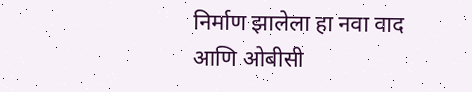निर्माण झालेला हा नवा वाद आणि ओबीसी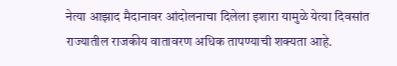नेत्या आझाद मैदानावर आंदोलनाचा दिलेला इशारा यामुळे येत्या दिवसांत राज्यातील राजकीय वातावरण अधिक तापण्याची शक्यता आहे.